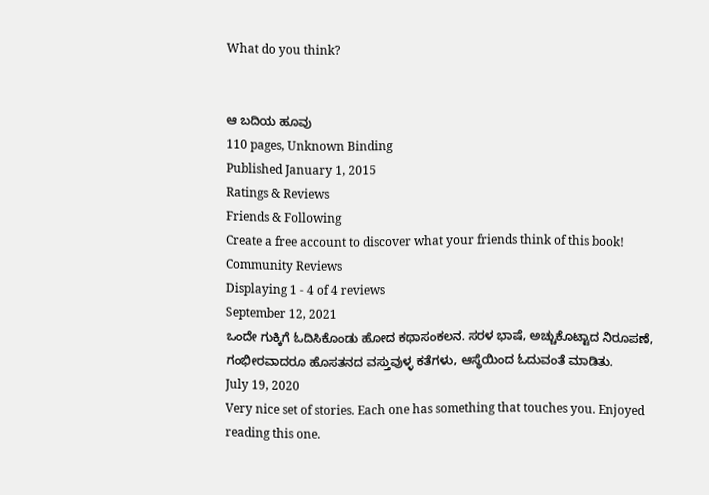What do you think?


ಆ ಬದಿಯ ಹೂವು
110 pages, Unknown Binding
Published January 1, 2015
Ratings & Reviews
Friends & Following
Create a free account to discover what your friends think of this book!
Community Reviews
Displaying 1 - 4 of 4 reviews
September 12, 2021
ಒಂದೇ ಗುಕ್ಕಿಗೆ ಓದಿಸಿಕೊಂಡು ಹೋದ ಕಥಾಸಂಕಲನ. ಸರಳ ಭಾಷೆ, ಅಚ್ಚುಕೊಟ್ಟಾದ ನಿರೂಪಣೆ, ಗಂಭೀರವಾದರೂ ಹೊಸತನದ ವಸ್ತುವುಳ್ಳ ಕತೆಗಳು, ಆಸ್ಥೆಯಿಂದ ಓದುವಂತೆ ಮಾಡಿತು.
July 19, 2020
Very nice set of stories. Each one has something that touches you. Enjoyed reading this one.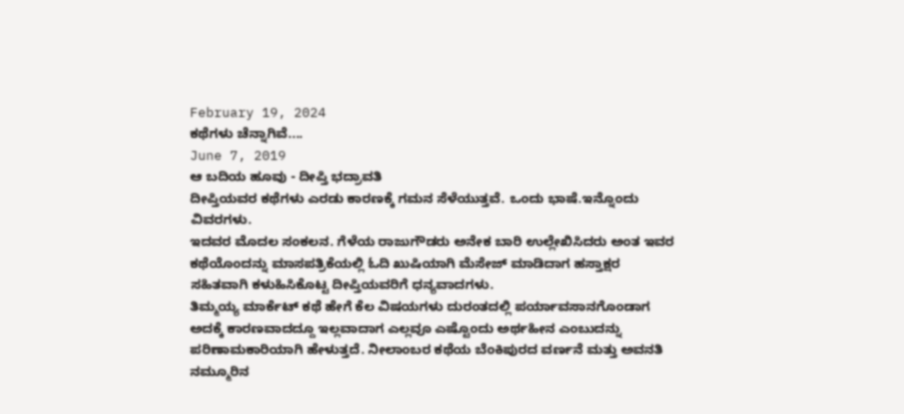February 19, 2024
ಕಥೆಗಳು ಚೆನ್ನಾಗಿವೆ....
June 7, 2019
ಆ ಬದಿಯ ಹೂವು - ದೀಪ್ತಿ ಭದ್ರಾವತಿ
ದೀಪ್ತಿಯವರ ಕಥೆಗಳು ಎರಡು ಕಾರಣಕ್ಕೆ ಗಮನ ಸೆಳೆಯುತ್ತವೆ. ಒಂದು ಭಾಷೆ.ಇನ್ನೊಂದು ವಿವರಗಳು.
ಇದವರ ಮೊದಲ ಸಂಕಲನ. ಗೆಳೆಯ ರಾಜುಗೌಡರು ಅನೇಕ ಬಾರಿ ಉಲ್ಲೇಖಿಸಿದರು ಅಂತ ಇವರ ಕಥೆಯೊಂದನ್ನು ಮಾಸಪತ್ರಿಕೆಯಲ್ಲಿ ಓದಿ ಖುಷಿಯಾಗಿ ಮೆಸೇಜ್ ಮಾಡಿದಾಗ ಹಸ್ತಾಕ್ಷರ ಸಹಿತವಾಗಿ ಕಳುಹಿಸಿಕೊಟ್ಟ ದೀಪ್ತಿಯವರಿಗೆ ಧನ್ಯವಾದಗಳು.
ತಿಮ್ಮಯ್ಯ ಮಾರ್ಕೆಟ್ ಕಥೆ ಹೇಗೆ ಕೆಲ ವಿಷಯಗಳು ದುರಂತದಲ್ಲಿ ಪರ್ಯಾವಸಾನಗೊಂಡಾಗ ಅದಕ್ಕೆ ಕಾರಣವಾದದ್ದೂ ಇಲ್ಲವಾದಾಗ ಎಲ್ಲವೂ ಎಷ್ಟೊಂದು ಅರ್ಥಹೀನ ಎಂಬುದನ್ನು ಪರಿಣಾಮಕಾರಿಯಾಗಿ ಹೇಳುತ್ತದೆ. ನೀಲಾಂಬರ ಕಥೆಯ ಬೆಂಕಿಪುರದ ವರ್ಣನೆ ಮತ್ತು ಅವನತಿ ನಮ್ಮೂರಿನ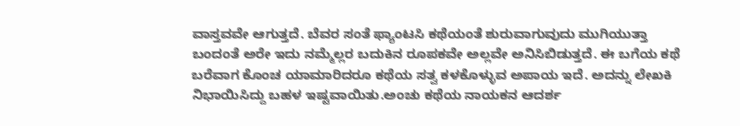ವಾಸ್ತವವೇ ಆಗುತ್ತದೆ. ಬೆವರ ಸಂತೆ ಫ್ಯಾಂಟಸಿ ಕಥೆಯಂತೆ ಶುರುವಾಗುವುದು ಮುಗಿಯುತ್ತಾ ಬಂದಂತೆ ಅರೇ ಇದು ನಮ್ಮೆಲ್ಲರ ಬದುಕಿನ ರೂಪಕವೇ ಅಲ್ಲವೇ ಅನಿಸಿಬಿಡುತ್ತದೆ. ಈ ಬಗೆಯ ಕಥೆ ಬರೆವಾಗ ಕೊಂಚ ಯಾಮಾರಿದರೂ ಕಥೆಯ ಸತ್ವ ಕಳಕೊಳ್ಳುವ ಅಪಾಯ ಇದೆ. ಅದನ್ನು ಲೇಖಕಿ ನಿಭಾಯಿಸಿದ್ದು ಬಹಳ ಇಷ್ಟವಾಯಿತು.ಅಂಚು ಕಥೆಯ ನಾಯಕನ ಆದರ್ಶ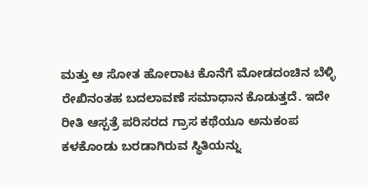ಮತ್ತು ಆ ಸೋತ ಹೋರಾಟ ಕೊನೆಗೆ ಮೋಡದಂಚಿನ ಬೆಳ್ಳಿ ರೇಖಿನಂತಹ ಬದಲಾವಣೆ ಸಮಾಧಾನ ಕೊಡುತ್ತದೆ. ಇದೇ ರೀತಿ ಆಸ್ಪತ್ರೆ ಪರಿಸರದ ಗ್ರಾಸ ಕಥೆಯೂ ಅನುಕಂಪ ಕಳಕೊಂಡು ಬರಡಾಗಿರುವ ಸ್ಥಿತಿಯನ್ನು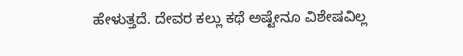ಹೇಳುತ್ತದೆ. ದೇವರ ಕಲ್ಲು ಕಥೆ ಅಷ್ಟೇನೂ ವಿಶೇಷವಿಲ್ಲ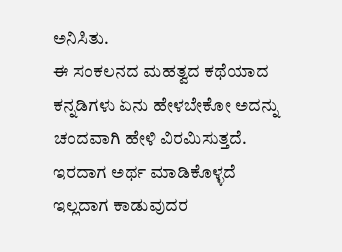ಅನಿಸಿತು.
ಈ ಸಂಕಲನದ ಮಹತ್ವದ ಕಥೆಯಾದ ಕನ್ನಡಿಗಳು ಏನು ಹೇಳಬೇಕೋ ಅದನ್ನು ಚಂದವಾಗಿ ಹೇಳಿ ವಿರಮಿಸುತ್ತದೆ. ಇರದಾಗ ಅರ್ಥ ಮಾಡಿಕೊಳ್ಳದೆ ಇಲ್ಲದಾಗ ಕಾಡುವುದರ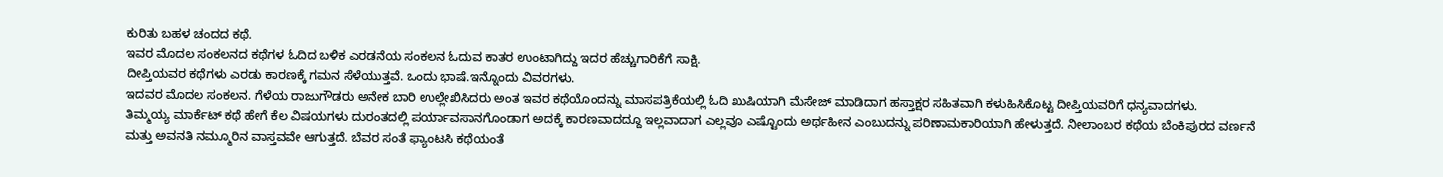ಕುರಿತು ಬಹಳ ಚಂದದ ಕಥೆ.
ಇವರ ಮೊದಲ ಸಂಕಲನದ ಕಥೆಗಳ ಓದಿದ ಬಳಿಕ ಎರಡನೆಯ ಸಂಕಲನ ಓದುವ ಕಾತರ ಉಂಟಾಗಿದ್ದು ಇದರ ಹೆಚ್ಚುಗಾರಿಕೆಗೆ ಸಾಕ್ಷಿ.
ದೀಪ್ತಿಯವರ ಕಥೆಗಳು ಎರಡು ಕಾರಣಕ್ಕೆ ಗಮನ ಸೆಳೆಯುತ್ತವೆ. ಒಂದು ಭಾಷೆ.ಇನ್ನೊಂದು ವಿವರಗಳು.
ಇದವರ ಮೊದಲ ಸಂಕಲನ. ಗೆಳೆಯ ರಾಜುಗೌಡರು ಅನೇಕ ಬಾರಿ ಉಲ್ಲೇಖಿಸಿದರು ಅಂತ ಇವರ ಕಥೆಯೊಂದನ್ನು ಮಾಸಪತ್ರಿಕೆಯಲ್ಲಿ ಓದಿ ಖುಷಿಯಾಗಿ ಮೆಸೇಜ್ ಮಾಡಿದಾಗ ಹಸ್ತಾಕ್ಷರ ಸಹಿತವಾಗಿ ಕಳುಹಿಸಿಕೊಟ್ಟ ದೀಪ್ತಿಯವರಿಗೆ ಧನ್ಯವಾದಗಳು.
ತಿಮ್ಮಯ್ಯ ಮಾರ್ಕೆಟ್ ಕಥೆ ಹೇಗೆ ಕೆಲ ವಿಷಯಗಳು ದುರಂತದಲ್ಲಿ ಪರ್ಯಾವಸಾನಗೊಂಡಾಗ ಅದಕ್ಕೆ ಕಾರಣವಾದದ್ದೂ ಇಲ್ಲವಾದಾಗ ಎಲ್ಲವೂ ಎಷ್ಟೊಂದು ಅರ್ಥಹೀನ ಎಂಬುದನ್ನು ಪರಿಣಾಮಕಾರಿಯಾಗಿ ಹೇಳುತ್ತದೆ. ನೀಲಾಂಬರ ಕಥೆಯ ಬೆಂಕಿಪುರದ ವರ್ಣನೆ ಮತ್ತು ಅವನತಿ ನಮ್ಮೂರಿನ ವಾಸ್ತವವೇ ಆಗುತ್ತದೆ. ಬೆವರ ಸಂತೆ ಫ್ಯಾಂಟಸಿ ಕಥೆಯಂತೆ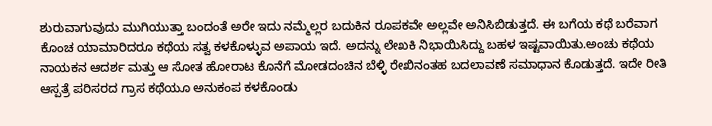ಶುರುವಾಗುವುದು ಮುಗಿಯುತ್ತಾ ಬಂದಂತೆ ಅರೇ ಇದು ನಮ್ಮೆಲ್ಲರ ಬದುಕಿನ ರೂಪಕವೇ ಅಲ್ಲವೇ ಅನಿಸಿಬಿಡುತ್ತದೆ. ಈ ಬಗೆಯ ಕಥೆ ಬರೆವಾಗ ಕೊಂಚ ಯಾಮಾರಿದರೂ ಕಥೆಯ ಸತ್ವ ಕಳಕೊಳ್ಳುವ ಅಪಾಯ ಇದೆ. ಅದನ್ನು ಲೇಖಕಿ ನಿಭಾಯಿಸಿದ್ದು ಬಹಳ ಇಷ್ಟವಾಯಿತು.ಅಂಚು ಕಥೆಯ ನಾಯಕನ ಆದರ್ಶ ಮತ್ತು ಆ ಸೋತ ಹೋರಾಟ ಕೊನೆಗೆ ಮೋಡದಂಚಿನ ಬೆಳ್ಳಿ ರೇಖಿನಂತಹ ಬದಲಾವಣೆ ಸಮಾಧಾನ ಕೊಡುತ್ತದೆ. ಇದೇ ರೀತಿ ಆಸ್ಪತ್ರೆ ಪರಿಸರದ ಗ್ರಾಸ ಕಥೆಯೂ ಅನುಕಂಪ ಕಳಕೊಂಡು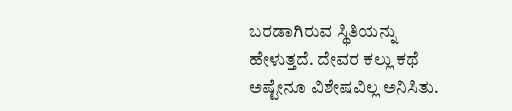ಬರಡಾಗಿರುವ ಸ್ಥಿತಿಯನ್ನು ಹೇಳುತ್ತದೆ. ದೇವರ ಕಲ್ಲು ಕಥೆ ಅಷ್ಟೇನೂ ವಿಶೇಷವಿಲ್ಲ ಅನಿಸಿತು.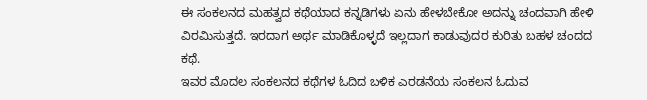ಈ ಸಂಕಲನದ ಮಹತ್ವದ ಕಥೆಯಾದ ಕನ್ನಡಿಗಳು ಏನು ಹೇಳಬೇಕೋ ಅದನ್ನು ಚಂದವಾಗಿ ಹೇಳಿ ವಿರಮಿಸುತ್ತದೆ. ಇರದಾಗ ಅರ್ಥ ಮಾಡಿಕೊಳ್ಳದೆ ಇಲ್ಲದಾಗ ಕಾಡುವುದರ ಕುರಿತು ಬಹಳ ಚಂದದ ಕಥೆ.
ಇವರ ಮೊದಲ ಸಂಕಲನದ ಕಥೆಗಳ ಓದಿದ ಬಳಿಕ ಎರಡನೆಯ ಸಂಕಲನ ಓದುವ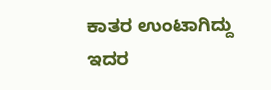ಕಾತರ ಉಂಟಾಗಿದ್ದು ಇದರ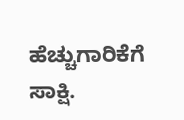ಹೆಚ್ಚುಗಾರಿಕೆಗೆ ಸಾಕ್ಷಿ.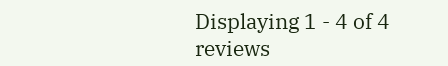Displaying 1 - 4 of 4 reviews